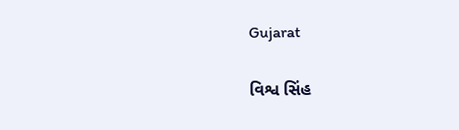Gujarat

વિશ્વ સિંહ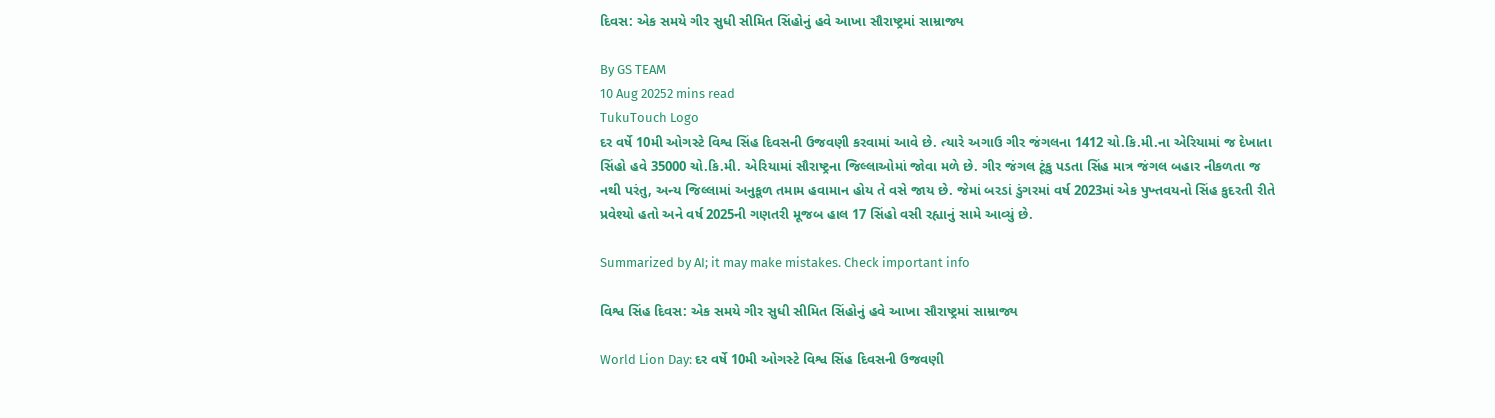દિવસ: એક સમયે ગીર સુધી સીમિત સિંહોનું હવે આખા સૌરાષ્ટ્રમાં સામ્રાજ્ય

By GS TEAM
10 Aug 20252 mins read
TukuTouch Logo
દર વર્ષે 10મી ઓગસ્ટે વિશ્વ સિંહ દિવસની ઉજવણી કરવામાં આવે છે. ત્યારે અગાઉ ગીર જંગલના 1412 ચો.કિ.મી.ના એરિયામાં જ દેખાતા સિંહો હવે 35000 ચો.કિ.મી. એરિયામાં સૌરાષ્ટ્રના જિલ્લાઓમાં જોવા મળે છે. ગીર જંગલ ટૂંકુ પડતા સિંહ માત્ર જંગલ બહાર નીકળતા જ નથી પરંતુ, અન્ય જિલ્લામાં અનુકૂળ તમામ હવામાન હોય તે વસે જાય છે. જેમાં બરડાં ડુંગરમાં વર્ષ 2023માં એક પુખ્તવયનો સિંહ કુદરતી રીતે પ્રવેશ્યો હતો અને વર્ષ 2025ની ગણતરી મૂજબ હાલ 17 સિંહો વસી રહ્યાનું સામે આવ્યું છે.

Summarized by AI; it may make mistakes. Check important info

વિશ્વ સિંહ દિવસ: એક સમયે ગીર સુધી સીમિત સિંહોનું હવે આખા સૌરાષ્ટ્રમાં સામ્રાજ્ય

World Lion Day: દર વર્ષે 10મી ઓગસ્ટે વિશ્વ સિંહ દિવસની ઉજવણી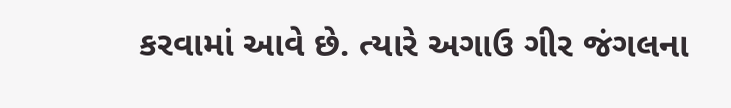કરવામાં આવે છે. ત્યારે અગાઉ ગીર જંગલના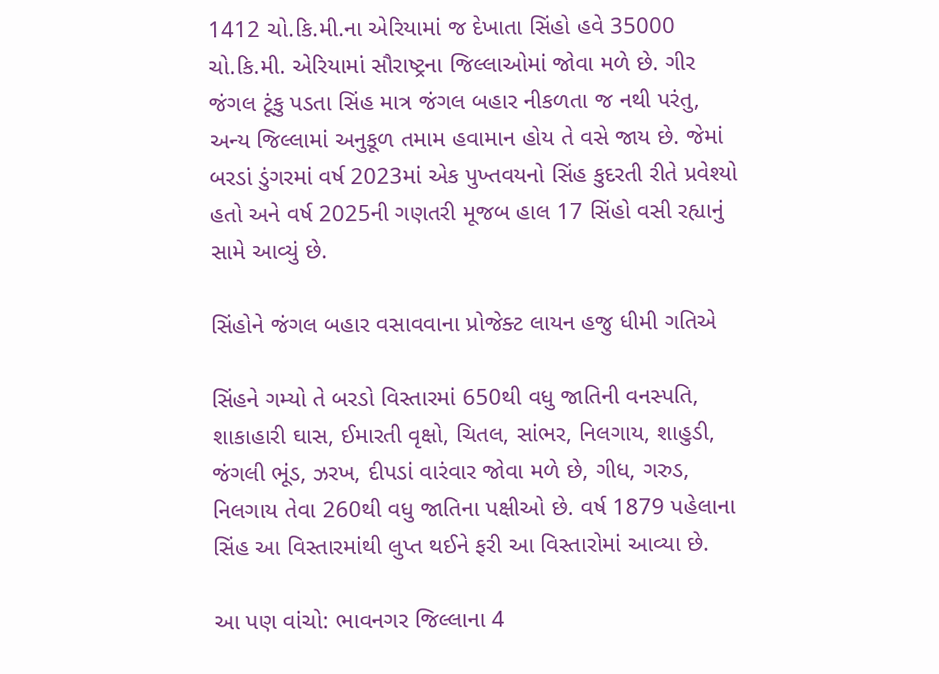1412 ચો.કિ.મી.ના એરિયામાં જ દેખાતા સિંહો હવે 35000 ચો.કિ.મી. એરિયામાં સૌરાષ્ટ્રના જિલ્લાઓમાં જોવા મળે છે. ગીર જંગલ ટૂંકુ પડતા સિંહ માત્ર જંગલ બહાર નીકળતા જ નથી પરંતુ, અન્ય જિલ્લામાં અનુકૂળ તમામ હવામાન હોય તે વસે જાય છે. જેમાં બરડાં ડુંગરમાં વર્ષ 2023માં એક પુખ્તવયનો સિંહ કુદરતી રીતે પ્રવેશ્યો હતો અને વર્ષ 2025ની ગણતરી મૂજબ હાલ 17 સિંહો વસી રહ્યાનું સામે આવ્યું છે.

સિંહોને જંગલ બહાર વસાવવાના પ્રોજેક્ટ લાયન હજુ ધીમી ગતિએ

સિંહને ગમ્યો તે બરડો વિસ્તારમાં 650થી વધુ જાતિની વનસ્પતિ, શાકાહારી ઘાસ, ઈમારતી વૃક્ષો, ચિતલ, સાંભર, નિલગાય, શાહુડી, જંગલી ભૂંડ, ઝરખ, દીપડાં વારંવાર જોવા મળે છે, ગીધ, ગરુડ, નિલગાય તેવા 260થી વધુ જાતિના પક્ષીઓ છે. વર્ષ 1879 પહેલાના સિંહ આ વિસ્તારમાંથી લુપ્ત થઈને ફરી આ વિસ્તારોમાં આવ્યા છે.

આ પણ વાંચો: ભાવનગર જિલ્લાના 4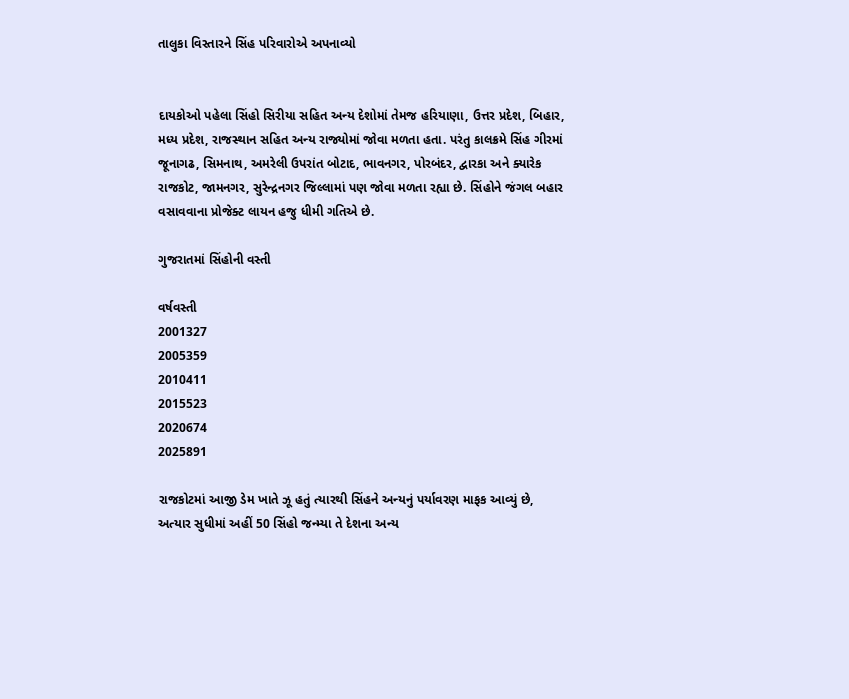તાલુકા વિસ્તારને સિંહ પરિવારોએ અપનાવ્યો


દાયકોઓ પહેલા સિંહો સિરીયા સહિત અન્ય દેશોમાં તેમજ હરિયાણા, ઉત્તર પ્રદેશ, બિહાર, મધ્ય પ્રદેશ, રાજસ્થાન સહિત અન્ય રાજ્યોમાં જોવા મળતા હતા. પરંતુ કાલક્રમે સિંહ ગીરમાં જૂનાગઢ, સિમનાથ, અમરેલી ઉપરાંત બોટાદ, ભાવનગર, પોરબંદર, દ્વારકા અને ક્યારેક રાજકોટ, જામનગર, સુરેન્દ્રનગર જિલ્લામાં પણ જોવા મળતા રહ્યા છે. સિંહોને જંગલ બહાર વસાવવાના પ્રોજેક્ટ લાયન હજુ ધીમી ગતિએ છે.

ગુજરાતમાં સિંહોની વસ્તી

વર્ષવસ્તી
2001327
2005359
2010411
2015523
2020674
2025891

રાજકોટમાં આજી ડેમ ખાતે ઝૂ હતું ત્યારથી સિંહને અન્યનું પર્યાવરણ માફક આવ્યું છે, અત્યાર સુધીમાં અહીં 50 સિંહો જન્મ્યા તે દેશના અન્ય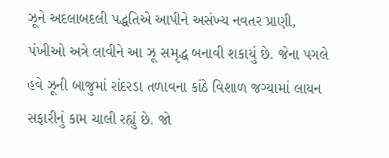ઝૂને અદલાબદલી પદ્ધતિએ આપીને અસંખ્ય નવતર પ્રાણી, પંખીઓ અત્રે લાવીને આ ઝૂ સમૃદ્ધ બનાવી શકાયું છે. જેના પગલે હવે ઝૂની બાજુમાં રાંદરડા તળાવના કાંઠે વિશાળ જગ્યામાં લાયન સફારીનું કામ ચાલી રહ્યું છે. જો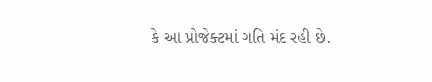કે આ પ્રોજેક્ટમાં ગતિ મંદ રહી છે.